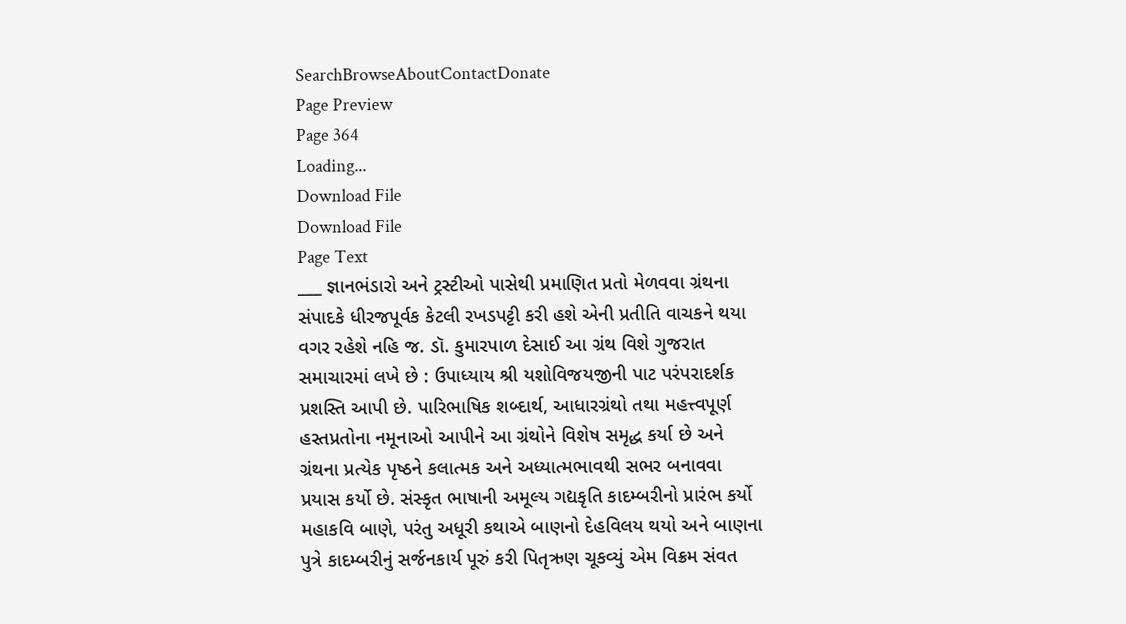SearchBrowseAboutContactDonate
Page Preview
Page 364
Loading...
Download File
Download File
Page Text
___ જ્ઞાનભંડારો અને ટ્રસ્ટીઓ પાસેથી પ્રમાણિત પ્રતો મેળવવા ગ્રંથના સંપાદકે ધીરજપૂર્વક કેટલી રખડપટ્ટી કરી હશે એની પ્રતીતિ વાચકને થયા વગર રહેશે નહિ જ. ડૉ. કુમારપાળ દેસાઈ આ ગ્રંથ વિશે ગુજરાત સમાચારમાં લખે છે : ઉપાધ્યાય શ્રી યશોવિજયજીની પાટ પરંપરાદર્શક પ્રશસ્તિ આપી છે. પારિભાષિક શબ્દાર્થ, આધારગ્રંથો તથા મહત્ત્વપૂર્ણ હસ્તપ્રતોના નમૂનાઓ આપીને આ ગ્રંથોને વિશેષ સમૃદ્ધ કર્યા છે અને ગ્રંથના પ્રત્યેક પૃષ્ઠને કલાત્મક અને અધ્યાત્મભાવથી સભર બનાવવા પ્રયાસ કર્યો છે. સંસ્કૃત ભાષાની અમૂલ્ય ગદ્યકૃતિ કાદમ્બરીનો પ્રારંભ કર્યો મહાકવિ બાણે, પરંતુ અધૂરી કથાએ બાણનો દેહવિલય થયો અને બાણના પુત્રે કાદમ્બરીનું સર્જનકાર્ય પૂરું કરી પિતૃઋણ ચૂકવ્યું એમ વિક્રમ સંવત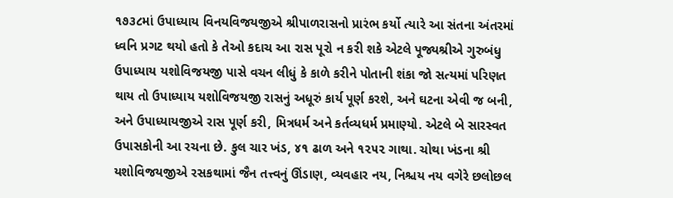૧૭૩૮માં ઉપાધ્યાય વિનયવિજયજીએ શ્રીપાળરાસનો પ્રારંભ કર્યો ત્યારે આ સંતના અંતરમાં ધ્વનિ પ્રગટ થયો હતો કે તેઓ કદાચ આ રાસ પૂરો ન કરી શકે એટલે પૂજ્યશ્રીએ ગુરુબંધુ ઉપાધ્યાય યશોવિજયજી પાસે વચન લીધું કે કાળે કરીને પોતાની શંકા જો સત્યમાં પરિણત થાય તો ઉપાધ્યાય યશોવિજયજી રાસનું અધૂરું કાર્ય પૂર્ણ કરશે, અને ઘટના એવી જ બની, અને ઉપાધ્યાયજીએ રાસ પૂર્ણ કરી, મિત્રધર્મ અને કર્તવ્યધર્મ પ્રમાણ્યો. એટલે બે સારસ્વત ઉપાસકોની આ રચના છે. કુલ ચાર ખંડ, ૪૧ ઢાળ અને ૧૨૫૨ ગાથા. ચોથા ખંડના શ્રી યશોવિજયજીએ રસકથામાં જૈન તત્ત્વનું ઊંડાણ, વ્યવહાર નય, નિશ્ચય નય વગેરે છલોછલ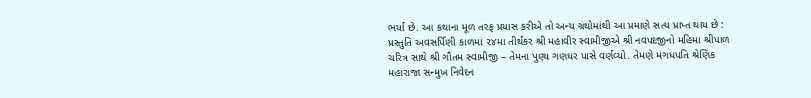ભર્યા છે. આ કથાના મૂળ તરફ પ્રયાસ કરીએ તો અન્ય ગ્રંથોમાંથી આ પ્રમાણે સત્ય પ્રાપ્ત થાય છે : પ્રસ્તુતિ અવસર્પિણી કાળમાં ૨૪મા તીર્થંકર શ્રી મહાવીર સ્વામીજીએ શ્રી નવપદજીનો મહિમા શ્રીપાળ ચરિત્ર સાથે શ્રી ગૌતમ સ્વામીજી – તેમના પુણ્ય ગણધર પાસે વર્ણવ્યો. તેમણે મગધપતિ શ્રેણિક મહારાજા સન્મુખ નિવેદન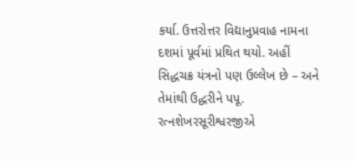કર્યા. ઉત્તરોત્તર વિદ્યાનુપ્રવાહ નામના દશમાં પૂર્વમાં પ્રથિત થયો. અહીં સિદ્ધચક્ર યંત્રનો પણ ઉલ્લેખ છે – અને તેમાંથી ઉદ્ધરીને પપૂ. રત્નશેખરસૂરીશ્વરજીએ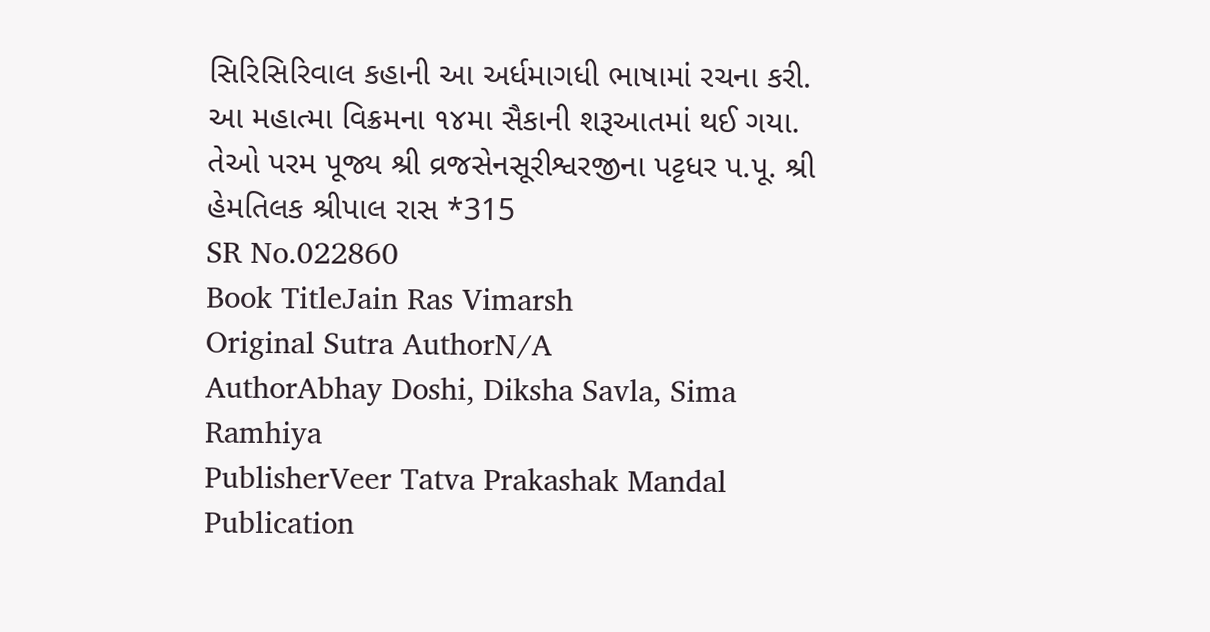સિરિસિરિવાલ કહાની આ અર્ધમાગધી ભાષામાં રચના કરી. આ મહાત્મા વિક્રમના ૧૪મા સૈકાની શરૂઆતમાં થઈ ગયા. તેઓ પરમ પૂજ્ય શ્રી વ્રજસેનસૂરીશ્વરજીના પટ્ટધર પ.પૂ. શ્રી હેમતિલક શ્રીપાલ રાસ *315
SR No.022860
Book TitleJain Ras Vimarsh
Original Sutra AuthorN/A
AuthorAbhay Doshi, Diksha Savla, Sima Ramhiya
PublisherVeer Tatva Prakashak Mandal
Publication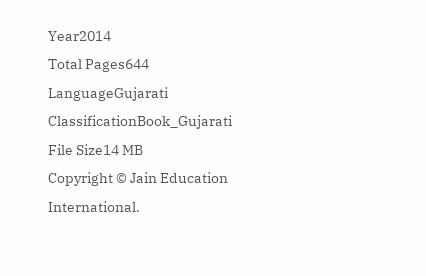Year2014
Total Pages644
LanguageGujarati
ClassificationBook_Gujarati
File Size14 MB
Copyright © Jain Education International.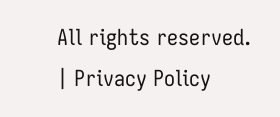All rights reserved. | Privacy Policy